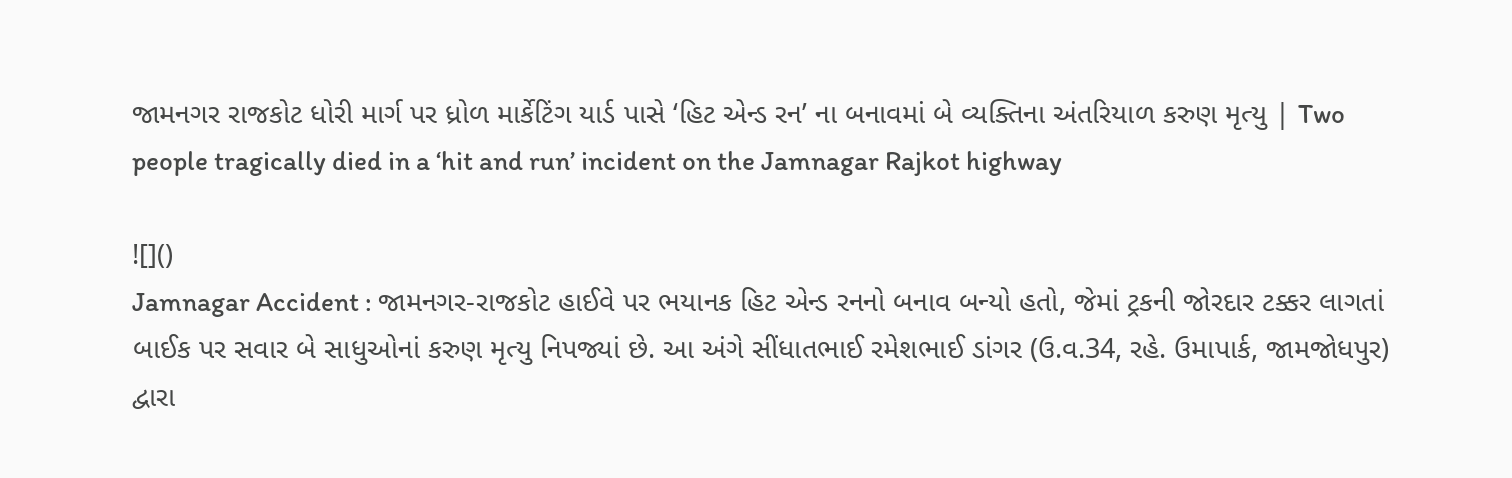જામનગર રાજકોટ ધોરી માર્ગ પર ધ્રોળ માર્કેટિંગ યાર્ડ પાસે ‘હિટ એન્ડ રન’ ના બનાવમાં બે વ્યક્તિના અંતરિયાળ કરુણ મૃત્યુ | Two people tragically died in a ‘hit and run’ incident on the Jamnagar Rajkot highway

![]()
Jamnagar Accident : જામનગર-રાજકોટ હાઈવે પર ભયાનક હિટ એન્ડ રનનો બનાવ બન્યો હતો, જેમાં ટ્રકની જોરદાર ટક્કર લાગતાં બાઈક પર સવાર બે સાધુઓનાં કરુણ મૃત્યુ નિપજ્યાં છે. આ અંગે સીંધાતભાઈ રમેશભાઈ ડાંગર (ઉ.વ.34, રહે. ઉમાપાર્ક, જામજોધપુર) દ્વારા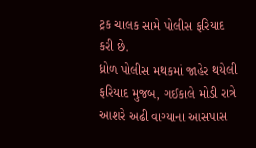ટ્રક ચાલક સામે પોલીસ ફરિયાદ કરી છે.
ધ્રોળ પોલીસ મથકમાં જાહેર થયેલી ફરિયાદ મુજબ, ગઈકાલે મોડી રાત્રે આશરે અઢી વાગ્યાના આસપાસ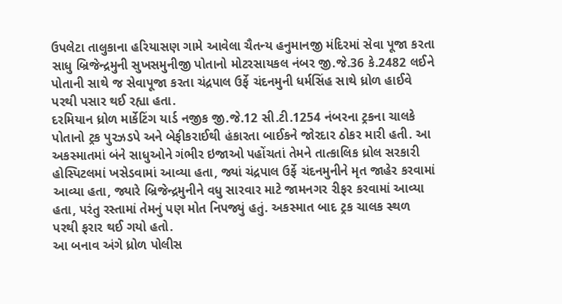ઉપલેટા તાલુકાના હરિયાસણ ગામે આવેલા ચૈતન્ય હનુમાનજી મંદિરમાં સેવા પૂજા કરતા સાધુ બ્રિજેન્દ્રમુની સુખસમુનીજી પોતાનો મોટરસાયકલ નંબર જી.જે.36 કે.2482 લઈને પોતાની સાથે જ સેવાપૂજા કરતા ચંદ્રપાલ ઉર્ફે ચંદનમુની ધર્મસિંહ સાથે ધ્રોળ હાઈવે પરથી પસાર થઈ રહ્યા હતા.
દરમિયાન ધ્રોળ માર્કેટિંગ યાર્ડ નજીક જી.જે.12 સી.ટી.1254 નંબરના ટ્રકના ચાલકે પોતાનો ટ્રક પુરઝડપે અને બેફીકરાઈથી હંકારતા બાઈકને જોરદાર ઠોકર મારી હતી. આ અકસ્માતમાં બંને સાધુઓને ગંભીર ઇજાઓ પહોંચતાં તેમને તાત્કાલિક ધ્રોલ સરકારી હોસ્પિટલમાં ખસેડવામાં આવ્યા હતા, જ્યાં ચંદ્રપાલ ઉર્ફે ચંદનમુનીને મૃત જાહેર કરવામાં આવ્યા હતા, જ્યારે બ્રિજેન્દ્રમુનીને વધુ સારવાર માટે જામનગર રીફર કરવામાં આવ્યા હતા, પરંતુ રસ્તામાં તેમનું પણ મોત નિપજ્યું હતું. અકસ્માત બાદ ટ્રક ચાલક સ્થળ પરથી ફરાર થઈ ગયો હતો.
આ બનાવ અંગે ધ્રોળ પોલીસ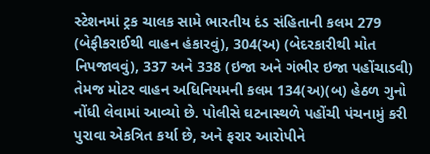સ્ટેશનમાં ટ્રક ચાલક સામે ભારતીય દંડ સંહિતાની કલમ 279 (બેફીકરાઈથી વાહન હંકારવું), 304(અ) (બેદરકારીથી મોત નિપજાવવું), 337 અને 338 (ઇજા અને ગંભીર ઇજા પહોંચાડવી) તેમજ મોટર વાહન અધિનિયમની કલમ 134(અ)(બ) હેઠળ ગુનો નોંધી લેવામાં આવ્યો છે. પોલીસે ઘટનાસ્થળે પહોંચી પંચનામું કરી પુરાવા એકત્રિત કર્યા છે, અને ફરાર આરોપીને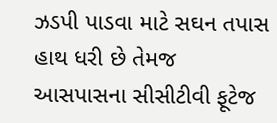ઝડપી પાડવા માટે સઘન તપાસ હાથ ધરી છે તેમજ આસપાસના સીસીટીવી ફૂટેજ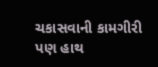ચકાસવાની કામગીરી પણ હાથ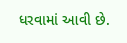ધરવામાં આવી છે.